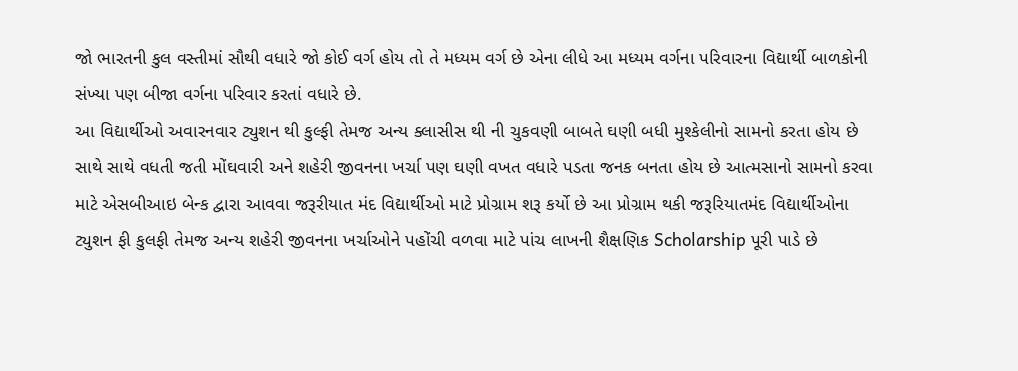જો ભારતની કુલ વસ્તીમાં સૌથી વધારે જો કોઈ વર્ગ હોય તો તે મધ્યમ વર્ગ છે એના લીધે આ મધ્યમ વર્ગના પરિવારના વિદ્યાર્થી બાળકોની સંખ્યા પણ બીજા વર્ગના પરિવાર કરતાં વધારે છે.
આ વિદ્યાર્થીઓ અવારનવાર ટ્યુશન થી કુલ્ફી તેમજ અન્ય ક્લાસીસ થી ની ચુકવણી બાબતે ઘણી બધી મુશ્કેલીનો સામનો કરતા હોય છે સાથે સાથે વધતી જતી મોંઘવારી અને શહેરી જીવનના ખર્ચા પણ ઘણી વખત વધારે પડતા જનક બનતા હોય છે આત્મસાનો સામનો કરવા માટે એસબીઆઇ બેન્ક દ્વારા આવવા જરૂરીયાત મંદ વિદ્યાર્થીઓ માટે પ્રોગ્રામ શરૂ કર્યો છે આ પ્રોગ્રામ થકી જરૂરિયાતમંદ વિદ્યાર્થીઓના ટ્યુશન ફી કુલફી તેમજ અન્ય શહેરી જીવનના ખર્ચાઓને પહોંચી વળવા માટે પાંચ લાખની શૈક્ષણિક Scholarship પૂરી પાડે છે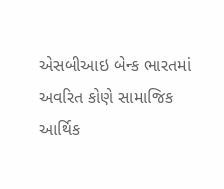એસબીઆઇ બેન્ક ભારતમાં અવરિત કોણે સામાજિક આર્થિક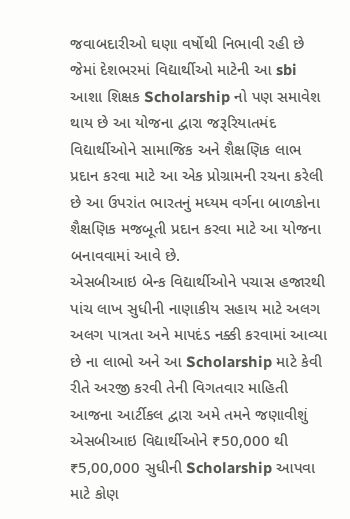જવાબદારીઓ ઘણા વર્ષોથી નિભાવી રહી છે જેમાં દેશભરમાં વિદ્યાર્થીઓ માટેની આ sbi આશા શિક્ષક Scholarship નો પણ સમાવેશ થાય છે આ યોજના દ્વારા જરૂરિયાતમંદ વિદ્યાર્થીઓને સામાજિક અને શૈક્ષણિક લાભ પ્રદાન કરવા માટે આ એક પ્રોગ્રામની રચના કરેલી છે આ ઉપરાંત ભારતનું મધ્યમ વર્ગના બાળકોના શૈક્ષણિક મજબૂતી પ્રદાન કરવા માટે આ યોજના બનાવવામાં આવે છે.
એસબીઆઇ બેન્ક વિદ્યાર્થીઓને પચાસ હજારથી પાંચ લાખ સુધીની નાણાકીય સહાય માટે અલગ અલગ પાત્રતા અને માપદંડ નક્કી કરવામાં આવ્યા છે ના લાભો અને આ Scholarship માટે કેવી રીતે અરજી કરવી તેની વિગતવાર માહિતી આજના આર્ટીકલ દ્વારા અમે તમને જણાવીશું
એસબીઆઇ વિદ્યાર્થીઓને ₹50,000 થી ₹5,00,000 સુધીની Scholarship આપવા માટે કોણ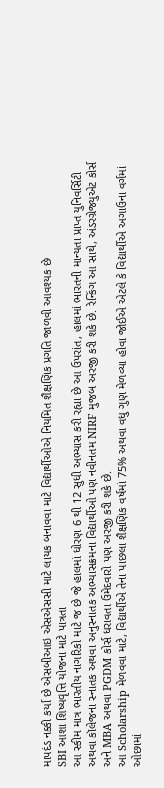માપદંડ નક્કી કર્યા છે એસબીઆઇ એસએસસી માટે લાયક બનાવવા માટે વિદ્યાર્થીઓએ નિયમિત શૈક્ષણિક પ્રગતિ જાળવી આવશ્યક છે
SBI આશા શિષ્યવૃત્તિ યોજના માટે પાત્રતા
આ સ્કીમ માત્ર ભારતીય નાગરિકો માટે જ છે જે હાલમાં ધોરણ 6 થી 12 સુધી અભ્યાસ કરી રહ્યા છે આ ઉપરાંત, હાલમાં ભારતની માન્યતા પ્રાપ્ત યુનિવર્સિટી અથવા કૉલેજના સ્નાતક અથવા અનુસ્નાતક અભ્યાસક્રમના વિદ્યાર્થીઓ પણ નવીનતમ NIRF મુજબ અરજી કરી શકે છે. રેન્કિંગ આ સાથે, અંડરગ્રેજ્યુએટ કોર્સ અને MBA અથવા PGDM કોર્સ ધરાવતા ઉમેદવારો પણ અરજી કરી શકે છે.
આ Scholarship મેળવવા માટે, વિદ્યાર્થીએ તેના પાછલા શૈક્ષણિક વર્ષમાં 75% અથવા વધુ ગુણ મેળવ્યા હોવા જોઈએ એટલે કે વિદ્યાર્થીએ અગાઉના વર્ગમાં ઓછામાં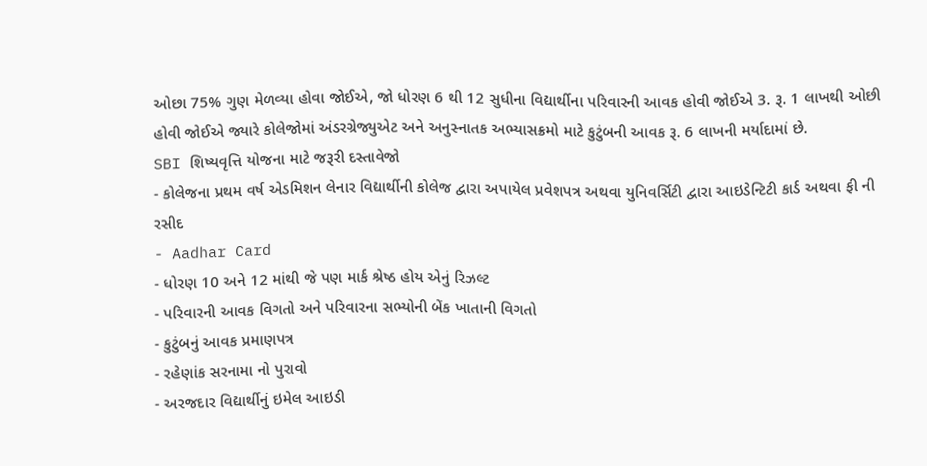ઓછા 75% ગુણ મેળવ્યા હોવા જોઈએ, જો ધોરણ 6 થી 12 સુધીના વિદ્યાર્થીના પરિવારની આવક હોવી જોઈએ 3. રૂ. 1 લાખથી ઓછી હોવી જોઈએ જ્યારે કોલેજોમાં અંડરગ્રેજ્યુએટ અને અનુસ્નાતક અભ્યાસક્રમો માટે કુટુંબની આવક રૂ. 6 લાખની મર્યાદામાં છે.
SBI શિષ્યવૃત્તિ યોજના માટે જરૂરી દસ્તાવેજો
- કોલેજના પ્રથમ વર્ષ એડમિશન લેનાર વિદ્યાર્થીની કોલેજ દ્વારા અપાયેલ પ્રવેશપત્ર અથવા યુનિવર્સિટી દ્વારા આઇડેન્ટિટી કાર્ડ અથવા ફી ની રસીદ
- Aadhar Card
- ધોરણ 10 અને 12 માંથી જે પણ માર્ક શ્રેષ્ઠ હોય એનું રિઝલ્ટ
- પરિવારની આવક વિગતો અને પરિવારના સભ્યોની બેંક ખાતાની વિગતો
- કુટુંબનું આવક પ્રમાણપત્ર
- રહેણાંક સરનામા નો પુરાવો
- અરજદાર વિદ્યાર્થીનું ઇમેલ આઇડી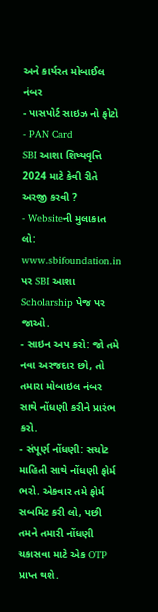અને કાર્યરત મોબાઈલ નંબર
- પાસપોર્ટ સાઇઝ નો ફોટો
- PAN Card
SBI આશા શિષ્યવૃત્તિ 2024 માટે કેવી રીતે અરજી કરવી ?
- Websiteની મુલાકાત લો: www.sbifoundation.in પર SBI આશા Scholarship પેજ પર જાઓ.
- સાઇન અપ કરો: જો તમે નવા અરજદાર છો, તો તમારા મોબાઇલ નંબર સાથે નોંધણી કરીને પ્રારંભ કરો.
- સંપૂર્ણ નોંધણી: સચોટ માહિતી સાથે નોંધણી ફોર્મ ભરો. એકવાર તમે ફોર્મ સબમિટ કરી લો, પછી તમને તમારી નોંધણી ચકાસવા માટે એક OTP પ્રાપ્ત થશે.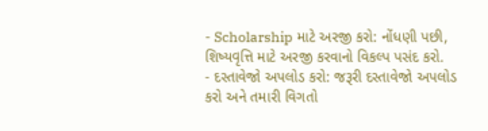- Scholarship માટે અરજી કરો: નોંધણી પછી, શિષ્યવૃત્તિ માટે અરજી કરવાનો વિકલ્પ પસંદ કરો.
- દસ્તાવેજો અપલોડ કરો: જરૂરી દસ્તાવેજો અપલોડ કરો અને તમારી વિગતો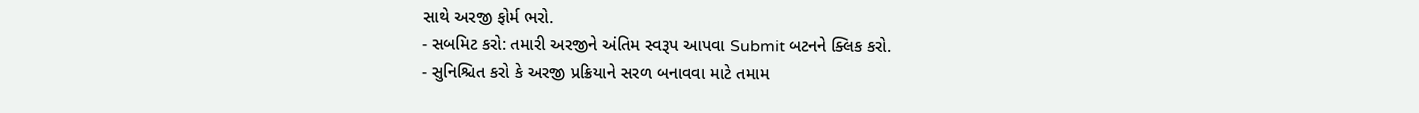સાથે અરજી ફોર્મ ભરો.
- સબમિટ કરો: તમારી અરજીને અંતિમ સ્વરૂપ આપવા Submit બટનને ક્લિક કરો.
- સુનિશ્ચિત કરો કે અરજી પ્રક્રિયાને સરળ બનાવવા માટે તમામ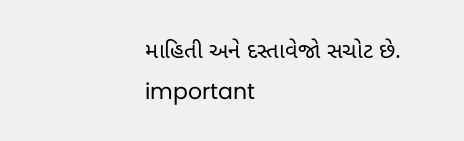માહિતી અને દસ્તાવેજો સચોટ છે.
important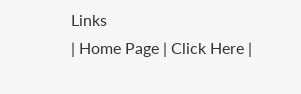Links
| Home Page | Click Here |